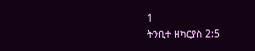1
ትንቢተ ዘካርያስ 2:5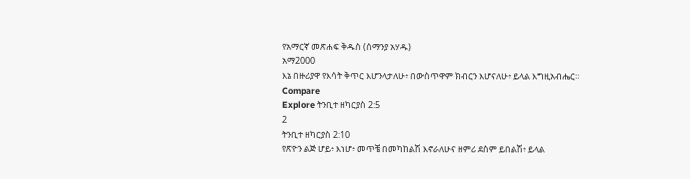የአማርኛ መጽሐፍ ቅዱስ (ሰማንያ አሃዱ)
አማ2000
እኔ በዙሪያዋ የእሳት ቅጥር እሆንላታለሁ፥ በውስጥዋም ክብርን እሆናለሁ፥ ይላል እግዚአብሔር።
Compare
Explore ትንቢተ ዘካርያስ 2:5
2
ትንቢተ ዘካርያስ 2:10
የጽዮን ልጅ ሆይ፥ እነሆ፥ መጥቼ በመካከልሽ እኖራለሁና ዘምሪ ደስም ይበልሽ፥ ይላል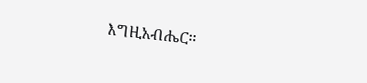እግዚአብሔር።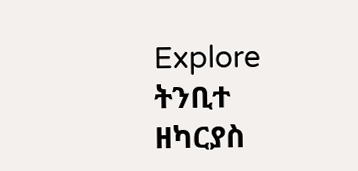Explore ትንቢተ ዘካርያስ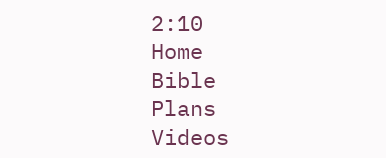2:10
Home
Bible
Plans
Videos